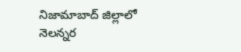నిజామాబాద్ జిల్లాలో నెలన్నర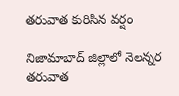తరువాత కురిసిన వర్షం

నిజామాబాద్ జిల్లాలో నెలన్నర తరువాత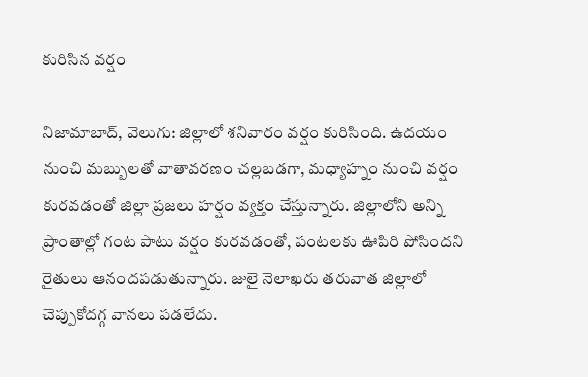కురిసిన వర్షం

నిజామాబాద్, వెలుగు: జిల్లాలో శనివారం వర్షం కురిసింది. ఉదయం నుంచి మబ్బులతో వాతావరణం చల్లబడగా, మధ్యాహ్నం నుంచి వర్షం కురవడంతో జిల్లా ప్రజలు హర్షం వ్యక్తం చేస్తున్నారు. జిల్లాలోని అన్ని ప్రాంతాల్లో గంట పాటు వర్షం కురవడంతో, పంటలకు ఊపిరి పోసిందని రైతులు ఆనందపడుతున్నారు. జులై నెలాఖరు తరువాత జిల్లాలో చెప్పుకోదగ్గ వానలు పడలేదు.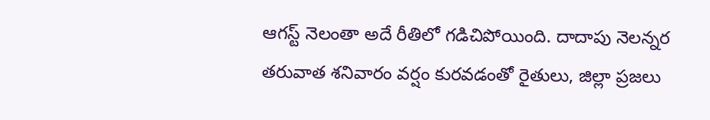ఆగస్ట్ నెలంతా అదే రీతిలో గడిచిపోయింది. దాదాపు నెలన్నర తరువాత శనివారం వర్షం కురవడంతో రైతులు, జిల్లా ప్రజలు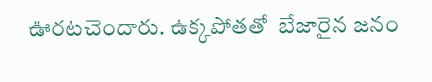ఊరటచెందారు. ఉక్కపోతతో  బేజారైన జనం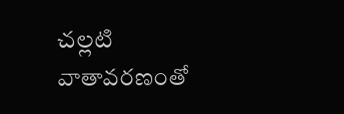చల్లటి వాతావరణంతో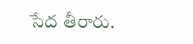సేద తీరారు.